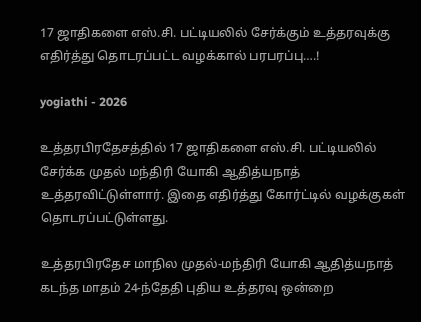17 ஜாதிகளை எஸ்.சி. பட்டியலில் சேர்க்கும் உத்தரவுக்கு எதிர்த்து தொடரப்பட்ட வழக்கால் பரபரப்பு….!

yogiathi - 2026

உத்தரபிரதேசத்தில் 17 ஜாதிகளை எஸ்.சி. பட்டியலில் சேர்க்க முதல் மந்திரி யோகி ஆதித்யநாத் உத்தரவிட்டுள்ளார். இதை எதிர்த்து கோர்ட்டில் வழக்குகள் தொடரப்பட்டுள்ளது.

உத்தரபிரதேச மாநில முதல்-மந்திரி யோகி ஆதித்யநாத் கடந்த மாதம் 24-ந்தேதி புதிய உத்தரவு ஒன்றை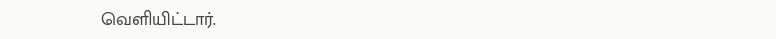வெளியிட்டார்.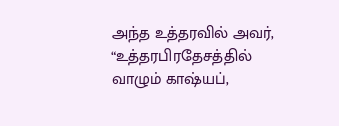அந்த உத்தரவில் அவர், “உத்தரபிரதேசத்தில் வாழும் காஷ்யப்,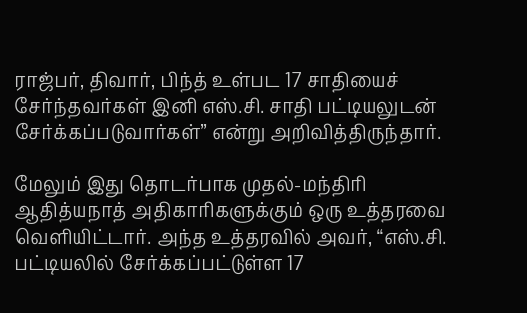ராஜ்பர், திவார், பிந்த் உள்பட 17 சாதியைச் சேர்ந்தவர்கள் இனி எஸ்.சி. சாதி பட்டியலுடன் சேர்க்கப்படுவார்கள்” என்று அறிவித்திருந்தார்.

மேலும் இது தொடர்பாக முதல்-மந்திரி ஆதித்யநாத் அதிகாரிகளுக்கும் ஒரு உத்தரவை வெளியிட்டார். அந்த உத்தரவில் அவர், “எஸ்.சி. பட்டியலில் சேர்க்கப்பட்டுள்ள 17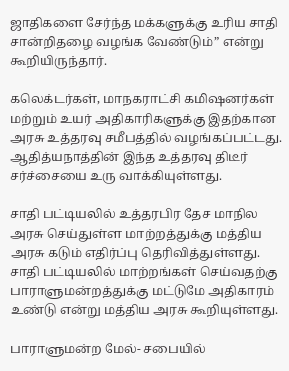ஜாதிகளை சேர்ந்த மக்களுக்கு உரிய சாதி சான்றிதழை வழங்க வேண்டும்” என்று கூறியிருந்தார்.

கலெக்டர்கள், மாநகராட்சி கமி‌ஷனர்கள் மற்றும் உயர் அதிகாரிகளுக்கு இதற்கான அரசு உத்தரவு சமீபத்தில் வழங்கப்பட்டது. ஆதித்யநாத்தின் இந்த உத்தரவு திடீர் சர்ச்சையை உரு வாக்கியுள்ளது.

சாதி பட்டியலில் உத்தரபிர தேச மாநில அரசு செய்துள்ள மாற்றத்துக்கு மத்திய அரசு கடும் எதிர்ப்பு தெரிவித்துள்ளது. சாதி பட்டியலில் மாற்றங்கள் செய்வதற்கு பாராளுமன்றத்துக்கு மட்டுமே அதிகாரம் உண்டு என்று மத்திய அரசு கூறியுள்ளது.

பாராளுமன்ற மேல்- சபையில்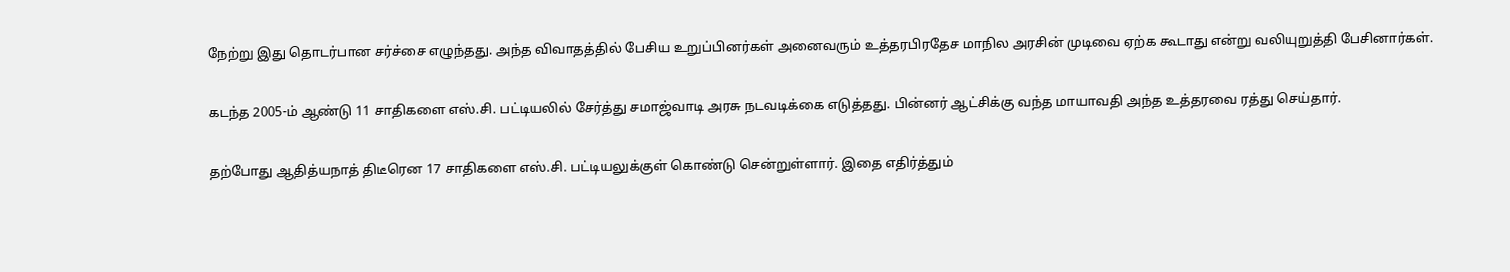நேற்று இது தொடர்பான சர்ச்சை எழுந்தது. அந்த விவாதத்தில் பேசிய உறுப்பினர்கள் அனைவரும் உத்தரபிரதேச மாநில அரசின் முடிவை ஏற்க கூடாது என்று வலியுறுத்தி பேசினார்கள்.

கடந்த 2005-ம் ஆண்டு 11 சாதிகளை எஸ்.சி. பட்டியலில் சேர்த்து சமாஜ்வாடி அரசு நடவடிக்கை எடுத்தது. பின்னர் ஆட்சிக்கு வந்த மாயாவதி அந்த உத்தரவை ரத்து செய்தார்.

தற்போது ஆதித்யநாத் திடீரென 17 சாதிகளை எஸ்.சி. பட்டியலுக்குள் கொண்டு சென்றுள்ளார். இதை எதிர்த்தும்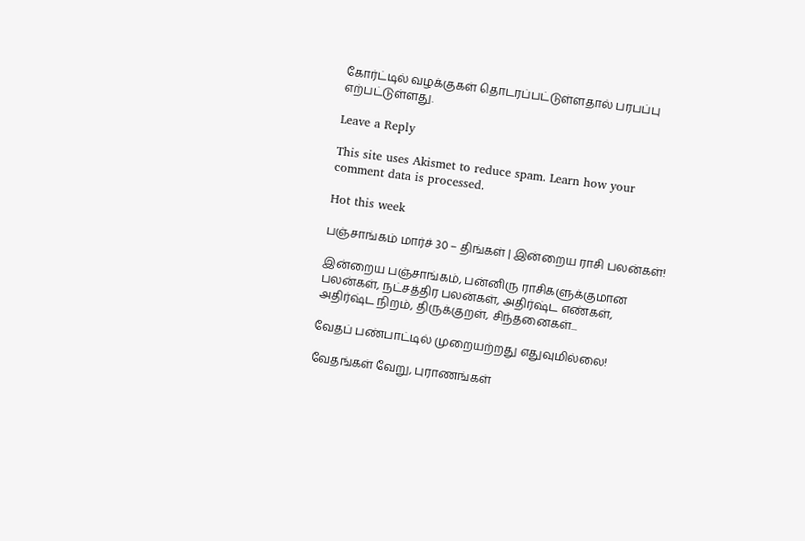கோர்ட்டில் வழக்குகள் தொடரப்பட்டுள்ளதால் பரபப்பு எற்பட்டுள்ளது.

Leave a Reply

This site uses Akismet to reduce spam. Learn how your comment data is processed.

Hot this week

பஞ்சாங்கம் மார்ச் 30 – திங்கள் | இன்றைய ராசி பலன்கள்!

இன்றைய பஞ்சாங்கம், பன்னிரு ராசிகளுக்குமான பலன்கள், நட்சத்திர பலன்கள், அதிர்ஷ்ட எண்கள், அதிர்ஷ்ட நிறம், திருக்குறள், சிந்தனைகள்...

வேதப் பண்பாட்டில் முறையற்றது எதுவுமில்லை!

வேதங்கள் வேறு, புராணங்கள்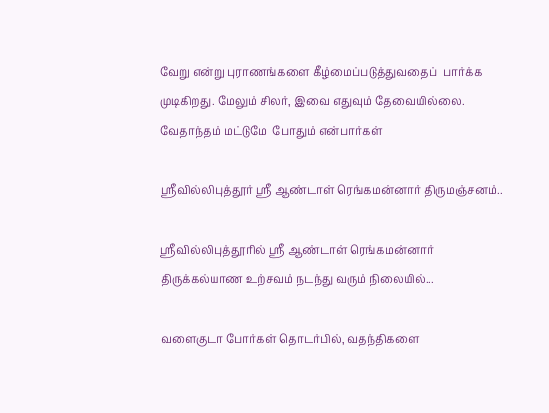வேறு என்று புராணங்களை கீழ்மைப்படுத்துவதைப்  பார்க்க முடிகிறது. மேலும் சிலர், இவை எதுவும் தேவையில்லை. வேதாந்தம் மட்டுமே  போதும் என்பார்கள்

ஶ்ரீவில்லிபுத்தூர் ஶ்ரீ ஆண்டாள் ரெங்கமன்னார் திருமஞ்சனம்..

ஸ்ரீவில்லிபுத்தூரில் ஶ்ரீ ஆண்டாள் ரெங்கமன்னார் திருக்கல்யாண உற்சவம் நடந்து வரும் நிலையில்...

வளைகுடா போர்கள் தொடர்பில், வதந்திகளை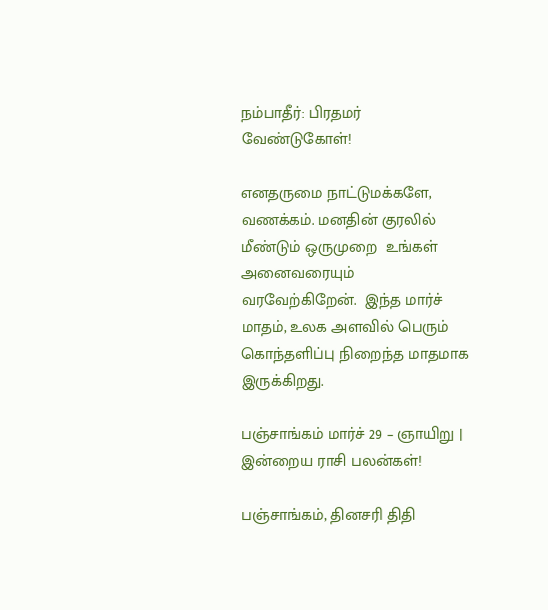நம்பாதீர்: பிரதமர் வேண்டுகோள்!

எனதருமை நாட்டுமக்களே, வணக்கம். மனதின் குரலில் மீண்டும் ஒருமுறை  உங்கள் அனைவரையும் வரவேற்கிறேன்.  இந்த மார்ச் மாதம், உலக அளவில் பெரும் கொந்தளிப்பு நிறைந்த மாதமாக இருக்கிறது.

பஞ்சாங்கம் மார்ச் 29 – ஞாயிறு | இன்றைய ராசி பலன்கள்!

பஞ்சாங்கம், தினசரி திதி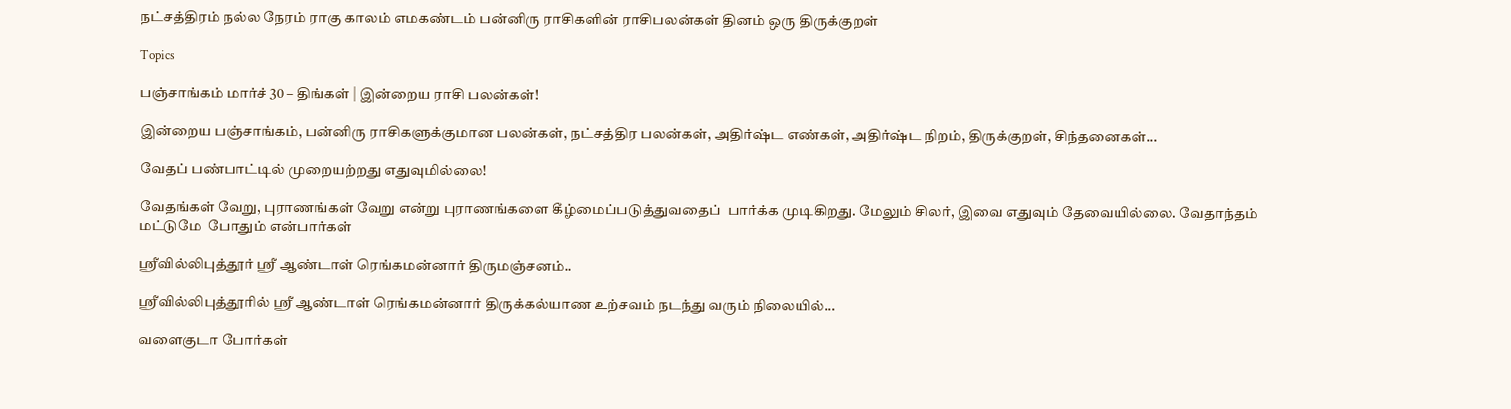நட்சத்திரம் நல்ல நேரம் ராகு காலம் எமகண்டம் பன்னிரு ராசிகளின் ராசிபலன்கள் தினம் ஒரு திருக்குறள்

Topics

பஞ்சாங்கம் மார்ச் 30 – திங்கள் | இன்றைய ராசி பலன்கள்!

இன்றைய பஞ்சாங்கம், பன்னிரு ராசிகளுக்குமான பலன்கள், நட்சத்திர பலன்கள், அதிர்ஷ்ட எண்கள், அதிர்ஷ்ட நிறம், திருக்குறள், சிந்தனைகள்...

வேதப் பண்பாட்டில் முறையற்றது எதுவுமில்லை!

வேதங்கள் வேறு, புராணங்கள் வேறு என்று புராணங்களை கீழ்மைப்படுத்துவதைப்  பார்க்க முடிகிறது. மேலும் சிலர், இவை எதுவும் தேவையில்லை. வேதாந்தம் மட்டுமே  போதும் என்பார்கள்

ஶ்ரீவில்லிபுத்தூர் ஶ்ரீ ஆண்டாள் ரெங்கமன்னார் திருமஞ்சனம்..

ஸ்ரீவில்லிபுத்தூரில் ஶ்ரீ ஆண்டாள் ரெங்கமன்னார் திருக்கல்யாண உற்சவம் நடந்து வரும் நிலையில்...

வளைகுடா போர்கள்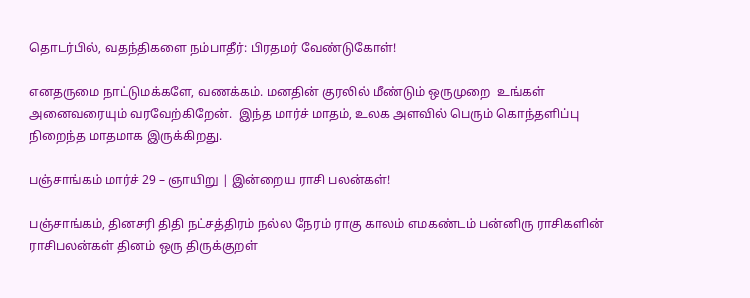தொடர்பில், வதந்திகளை நம்பாதீர்: பிரதமர் வேண்டுகோள்!

எனதருமை நாட்டுமக்களே, வணக்கம். மனதின் குரலில் மீண்டும் ஒருமுறை  உங்கள் அனைவரையும் வரவேற்கிறேன்.  இந்த மார்ச் மாதம், உலக அளவில் பெரும் கொந்தளிப்பு நிறைந்த மாதமாக இருக்கிறது.

பஞ்சாங்கம் மார்ச் 29 – ஞாயிறு | இன்றைய ராசி பலன்கள்!

பஞ்சாங்கம், தினசரி திதி நட்சத்திரம் நல்ல நேரம் ராகு காலம் எமகண்டம் பன்னிரு ராசிகளின் ராசிபலன்கள் தினம் ஒரு திருக்குறள்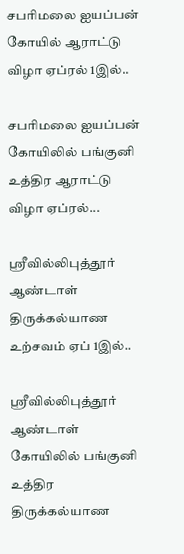சபரிமலை ஐயப்பன் கோயில் ஆராட்டு விழா ஏப்ரல் 1இல்..

சபரிமலை ஐயப்பன் கோயிலில் பங்குனி உத்திர ஆராட்டு விழா ஏப்ரல்...

ஸ்ரீவில்லிபுத்தூர் ஆண்டாள் திருக்கல்யாண உற்சவம் ஏப் 1இல்..

ஸ்ரீவில்லிபுத்தூர் ஆண்டாள் கோயிலில் பங்குனி உத்திர திருக்கல்யாண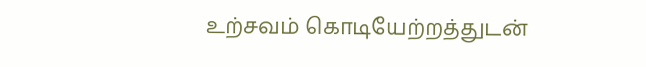உற்சவம் கொடியேற்றத்துடன்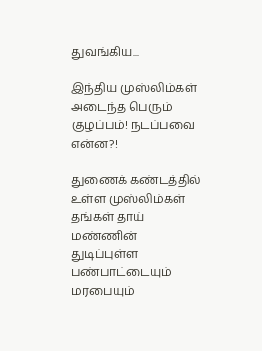துவங்கிய...

இந்திய முஸ்லிம்கள் அடைந்த பெரும் குழப்பம்! நடப்பவை என்ன?!

துணைக் கண்டத்தில் உள்ள முஸ்லிம்கள் தங்கள் தாய் மண்ணின் துடிப்புள்ள பண்பாட்டையும் மரபையும்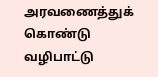அரவணைத்துக் கொண்டு வழிபாட்டு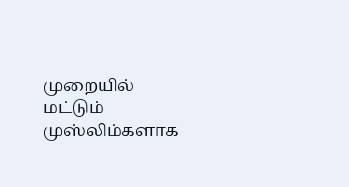முறையில் மட்டும் முஸ்லிம்களாக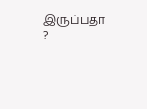இருப்பதா ?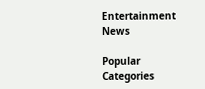Entertainment News

Popular Categories